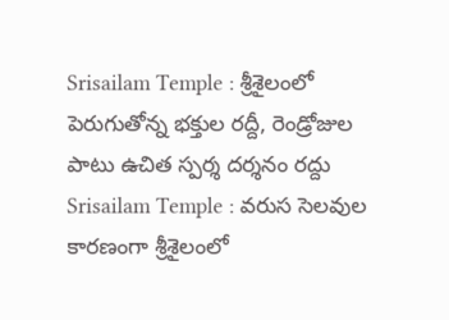Srisailam Temple : శ్రీశైలంలో పెరుగుతోన్న భక్తుల రద్దీ, రెండ్రోజుల పాటు ఉచిత స్పర్శ దర్శనం రద్దు
Srisailam Temple : వరుస సెలవుల కారణంగా శ్రీశైలంలో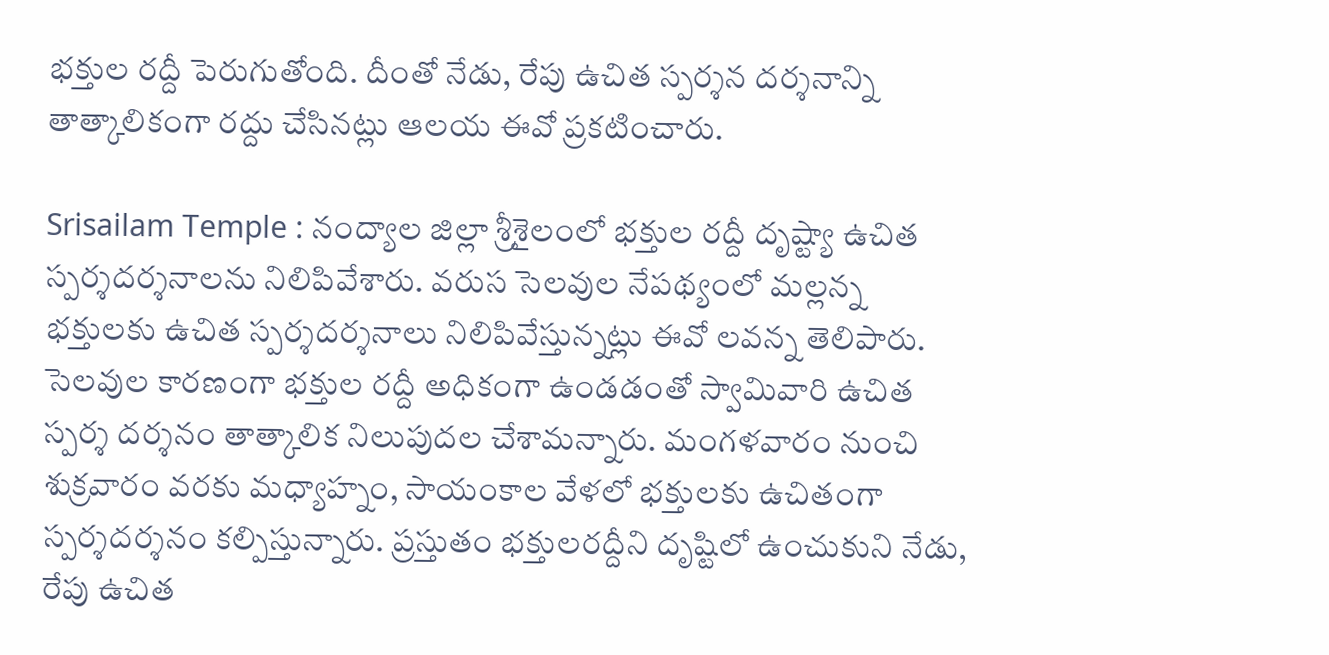భక్తుల రద్దీ పెరుగుతోంది. దీంతో నేడు, రేపు ఉచిత స్పర్శన దర్శనాన్ని తాత్కాలికంగా రద్దు చేసినట్లు ఆలయ ఈవో ప్రకటించారు.

Srisailam Temple : నంద్యాల జిల్లా శ్రీశైలంలో భక్తుల రద్దీ దృష్ట్యా ఉచిత స్పర్శదర్శనాలను నిలిపివేశారు. వరుస సెలవుల నేపథ్యంలో మల్లన్న భక్తులకు ఉచిత స్పర్శదర్శనాలు నిలిపివేస్తున్నట్లు ఈవో లవన్న తెలిపారు. సెలవుల కారణంగా భక్తుల రద్దీ అధికంగా ఉండడంతో స్వామివారి ఉచిత స్పర్శ దర్శనం తాత్కాలిక నిలుపుదల చేశామన్నారు. మంగళవారం నుంచి శుక్రవారం వరకు మధ్యాహ్నం, సాయంకాల వేళలో భక్తులకు ఉచితంగా స్పర్శదర్శనం కల్పిస్తున్నారు. ప్రస్తుతం భక్తులరద్దీని దృష్టిలో ఉంచుకుని నేడు, రేపు ఉచిత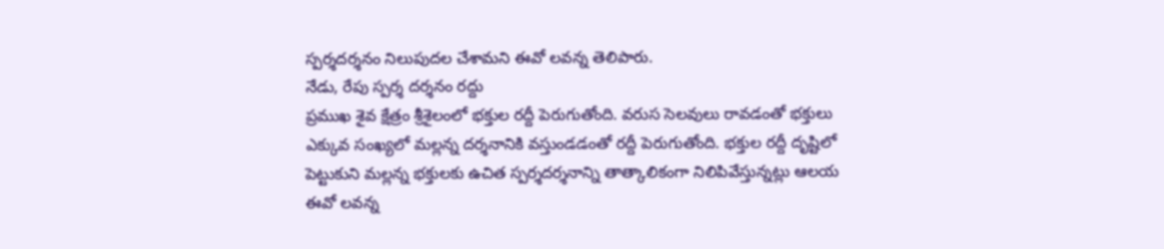స్పర్శదర్శనం నిలుపుదల చేశామని ఈవో లవన్న తెలిపారు.
నేడు, రేపు స్పర్శ దర్శనం రద్దు
ప్రముఖ శైవ క్షేత్రం శ్రీశైలంలో భక్తుల రద్దీ పెరుగుతోంది. వరుస సెలవులు రావడంతో భక్తులు ఎక్కువ సంఖ్యలో మల్లన్న దర్శనానికి వస్తుండడంతో రద్దీ పెరుగుతోంది. భక్తుల రద్దీ దృష్టిలో పెట్టుకుని మల్లన్న భక్తులకు ఉచిత స్పర్శదర్శనాన్ని తాత్కాలికంగా నిలిపివేస్తున్నట్లు ఆలయ ఈవో లవన్న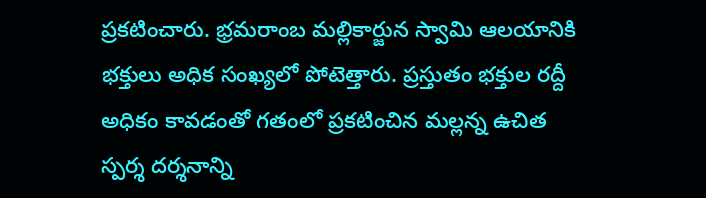ప్రకటించారు. భ్రమరాంబ మల్లికార్జున స్వామి ఆలయానికి భక్తులు అధిక సంఖ్యలో పోటెత్తారు. ప్రస్తుతం భక్తుల రద్దీ అధికం కావడంతో గతంలో ప్రకటించిన మల్లన్న ఉచిత స్పర్శ దర్శనాన్ని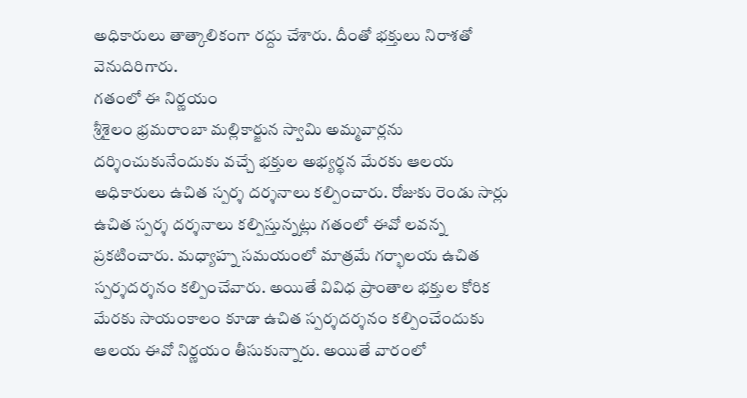అధికారులు తాత్కాలికంగా రద్దు చేశారు. దీంతో భక్తులు నిరాశతో వెనుదిరిగారు.
గతంలో ఈ నిర్ణయం
శ్రీశైలం భ్రమరాంబా మల్లికార్జున స్వామి అమ్మవార్లను దర్శించుకునేందుకు వచ్చే భక్తుల అభ్యర్థన మేరకు ఆలయ అధికారులు ఉచిత స్పర్శ దర్శనాలు కల్పించారు. రోజుకు రెండు సార్లు ఉచిత స్పర్శ దర్శనాలు కల్పిస్తున్నట్లు గతంలో ఈవో లవన్న ప్రకటించారు. మధ్యాహ్న సమయంలో మాత్రమే గర్భాలయ ఉచిత స్పర్శదర్శనం కల్పించేవారు. అయితే వివిధ ప్రాంతాల భక్తుల కోరిక మేరకు సాయంకాలం కూడా ఉచిత స్పర్శదర్శనం కల్పించేందుకు ఆలయ ఈవో నిర్ణయం తీసుకున్నారు. అయితే వారంలో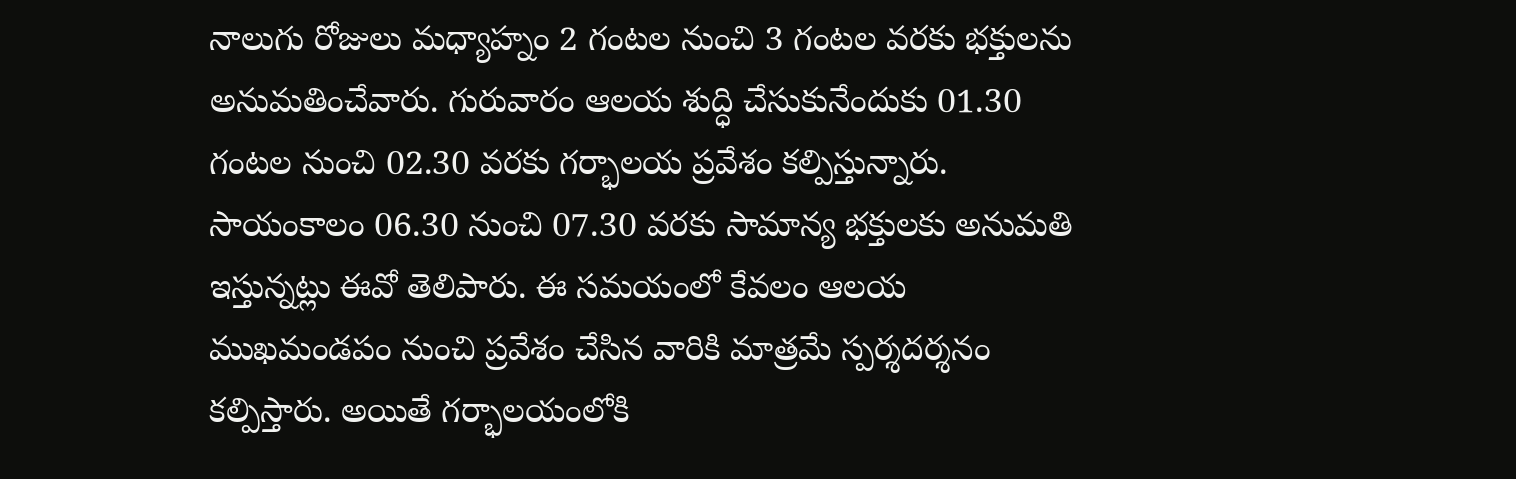నాలుగు రోజులు మధ్యాహ్నం 2 గంటల నుంచి 3 గంటల వరకు భక్తులను అనుమతించేవారు. గురువారం ఆలయ శుద్ధి చేసుకునేందుకు 01.30 గంటల నుంచి 02.30 వరకు గర్భాలయ ప్రవేశం కల్పిస్తున్నారు. సాయంకాలం 06.30 నుంచి 07.30 వరకు సామాన్య భక్తులకు అనుమతి ఇస్తున్నట్లు ఈవో తెలిపారు. ఈ సమయంలో కేవలం ఆలయ ముఖమండపం నుంచి ప్రవేశం చేసిన వారికి మాత్రమే స్పర్శదర్శనం కల్పిస్తారు. అయితే గర్భాలయంలోకి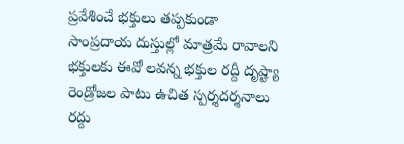ప్రవేశించే భక్తులు తప్పకుండా సాంప్రదాయ దుస్తుల్లో మాత్రమే రావాలని భక్తులకు ఈవో లవన్న భక్తుల రద్దీ దృష్ట్యా రెండ్రోజల పాటు ఉచిత స్పర్శదర్శనాలు రద్దు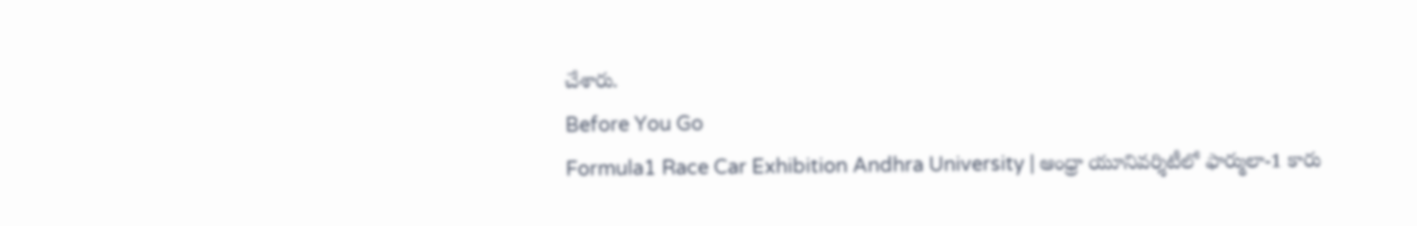చేశారు.
Before You Go
Formula1 Race Car Exhibition Andhra University | ఆంధ్రా యూనివర్శిటీలో ఫార్ములా-1 కారు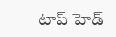టాప్ హెడ్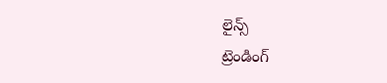లైన్స్
ట్రెండింగ్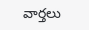వార్తలు